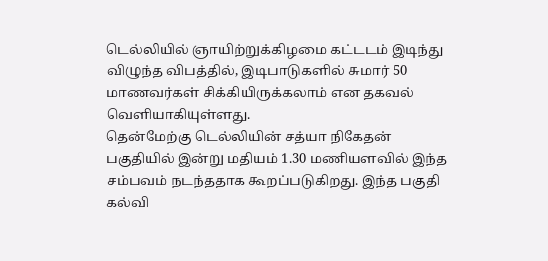டெல்லியில் ஞாயிற்றுக்கிழமை கட்டடம் இடிந்து விழுந்த விபத்தில், இடிபாடுகளில் சுமார் 50 மாணவர்கள் சிக்கியிருக்கலாம் என தகவல் வெளியாகியுள்ளது.
தென்மேற்கு டெல்லியின் சத்யா நிகேதன் பகுதியில் இன்று மதியம் 1.30 மணியளவில் இந்த சம்பவம் நடந்ததாக கூறப்படுகிறது. இந்த பகுதி கல்வி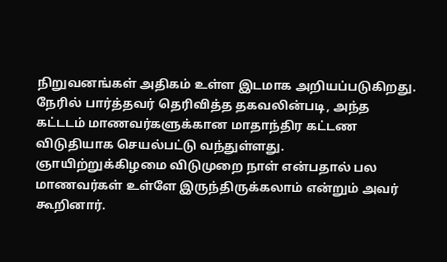நிறுவனங்கள் அதிகம் உள்ள இடமாக அறியப்படுகிறது.
நேரில் பார்த்தவர் தெரிவித்த தகவலின்படி, அந்த கட்டடம் மாணவர்களுக்கான மாதாந்திர கட்டண விடுதியாக செயல்பட்டு வந்துள்ளது. ஞாயிற்றுக்கிழமை விடுமுறை நாள் என்பதால் பல மாணவர்கள் உள்ளே இருந்திருக்கலாம் என்றும் அவர் கூறினார்.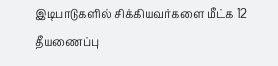இடிபாடுகளில் சிக்கியவர்களை மீட்க 12 தீயணைப்பு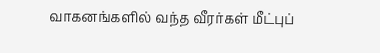வாகனங்களில் வந்த வீரர்கள் மீட்புப்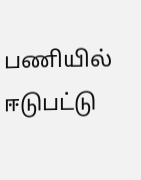பணியில் ஈடுபட்டு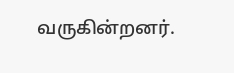வருகின்றனர்.